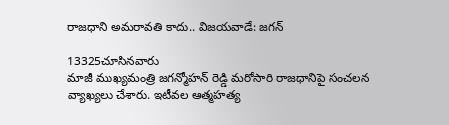రాజధాని అమరావతి కాదు.. విజయవాడే: జగన్

13325చూసినవారు
మాజీ ముఖ్యమంత్రి జగన్మోహన్ రెడ్డి మరోసారి రాజధానిపై సంచలన వ్యాఖ్యలు చేశారు. ఇటీవల ఆత్మహత్య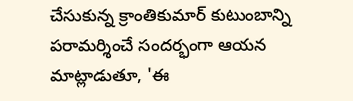చేసుకున్న క్రాంతికుమార్ కుటుంబాన్ని పరామర్శించే సందర్భంగా ఆయన మాట్లాడుతూ, 'ఈ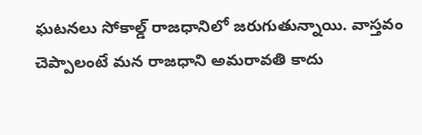ఘటనలు సోకాల్డ్ రాజధానిలో జరుగుతున్నాయి. వాస్తవం చెప్పాలంటే మన రాజధాని అమరావతి కాదు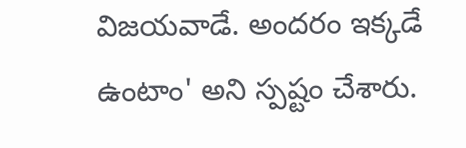విజయవాడే. అందరం ఇక్కడే ఉంటాం' అని స్పష్టం చేశారు.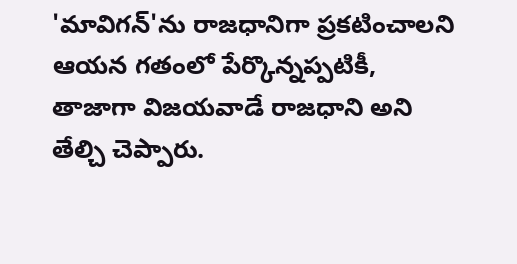'మావిగన్'ను రాజధానిగా ప్రకటించాలని ఆయన గతంలో పేర్కొన్నప్పటికీ, తాజాగా విజయవాడే రాజధాని అని తేల్చి చెప్పారు.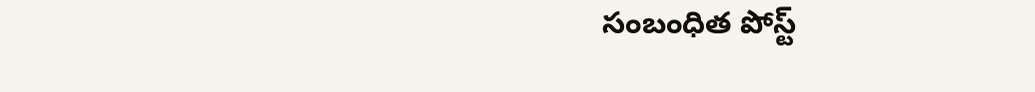సంబంధిత పోస్ట్